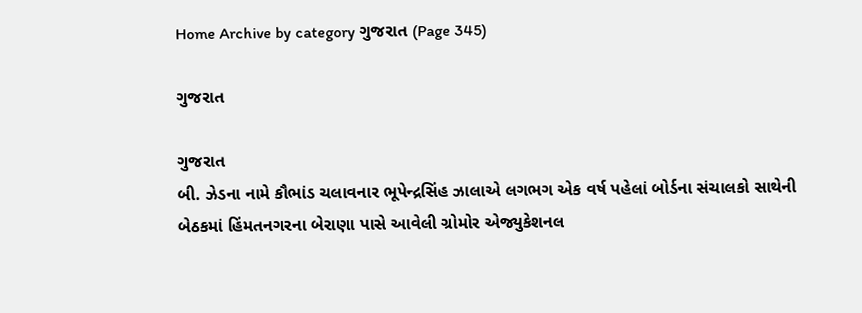Home Archive by category ગુજરાત (Page 345)

ગુજરાત

ગુજરાત
બી. ઝેડના નામે કૌભાંડ ચલાવનાર ભૂપેન્દ્રસિંહ ઝાલાએ લગભગ એક વર્ષ પહેલાં બોર્ડના સંચાલકો સાથેની બેઠકમાં હિંમતનગરના બેરાણા પાસે આવેલી ગ્રોમોર એજ્યુકેશનલ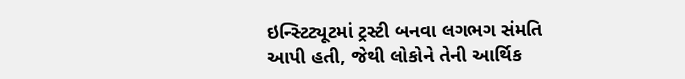ઇન્સ્ટિટ્યૂટમાં ટ્રસ્ટી બનવા લગભગ સંમતિ આપી હતી, જેથી લોકોને તેની આર્થિક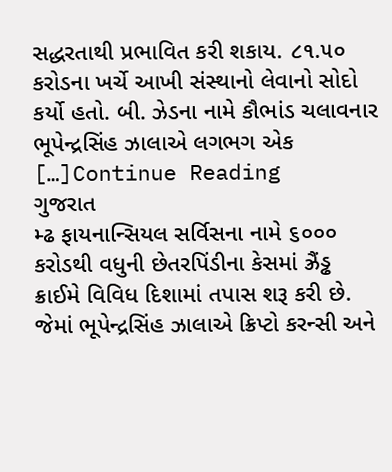સદ્ધરતાથી પ્રભાવિત કરી શકાય. ૮૧.૫૦ કરોડના ખર્ચે આખી સંસ્થાનો લેવાનો સોદો કર્યો હતો. બી. ઝેડના નામે કૌભાંડ ચલાવનાર ભૂપેન્દ્રસિંહ ઝાલાએ લગભગ એક […]Continue Reading
ગુજરાત
મ્ઢ ફાયનાન્સિયલ સર્વિસના નામે ૬૦૦૦ કરોડથી વધુની છેતરપિંડીના કેસમાં ઝ્રૈંડ્ઢ ક્રાઈમે વિવિધ દિશામાં તપાસ શરૂ કરી છે. જેમાં ભૂપેન્દ્રસિંહ ઝાલાએ ક્રિપ્ટો કરન્સી અને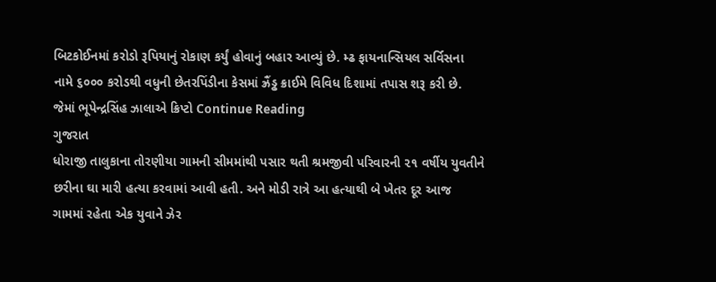બિટકોઈનમાં કરોડો રૂપિયાનું રોકાણ કર્યું હોવાનું બહાર આવ્યું છે. મ્ઢ ફાયનાન્સિયલ સર્વિસના નામે ૬૦૦૦ કરોડથી વધુની છેતરપિંડીના કેસમાં ઝ્રૈંડ્ઢ ક્રાઈમે વિવિધ દિશામાં તપાસ શરૂ કરી છે. જેમાં ભૂપેન્દ્રસિંહ ઝાલાએ ક્રિપ્ટો Continue Reading
ગુજરાત
ધોરાજી તાલુકાના તોરણીયા ગામની સીમમાંથી પસાર થતી શ્રમજીવી પરિવારની ૨૧ વર્ષીય યુવતીને છરીના ઘા મારી હત્યા કરવામાં આવી હતી. અને મોડી રાત્રે આ હત્યાથી બે ખેતર દૂર આજ ગામમાં રહેતા એક યુવાને ઝેર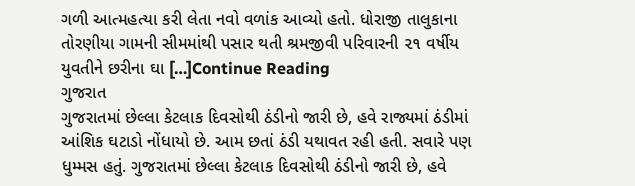ગળી આત્મહત્યા કરી લેતા નવો વળાંક આવ્યો હતો. ધોરાજી તાલુકાના તોરણીયા ગામની સીમમાંથી પસાર થતી શ્રમજીવી પરિવારની ૨૧ વર્ષીય યુવતીને છરીના ઘા […]Continue Reading
ગુજરાત
ગુજરાતમાં છેલ્લા કેટલાક દિવસોથી ઠંડીનો જારી છે, હવે રાજ્યમાં ઠંડીમાં આંશિક ઘટાડો નોંધાયો છે. આમ છતાં ઠંડી યથાવત રહી હતી. સવારે પણ ધુમ્મસ હતું. ગુજરાતમાં છેલ્લા કેટલાક દિવસોથી ઠંડીનો જારી છે, હવે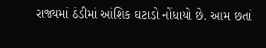રાજ્યમાં ઠંડીમાં આંશિક ઘટાડો નોંધાયો છે. આમ છતાં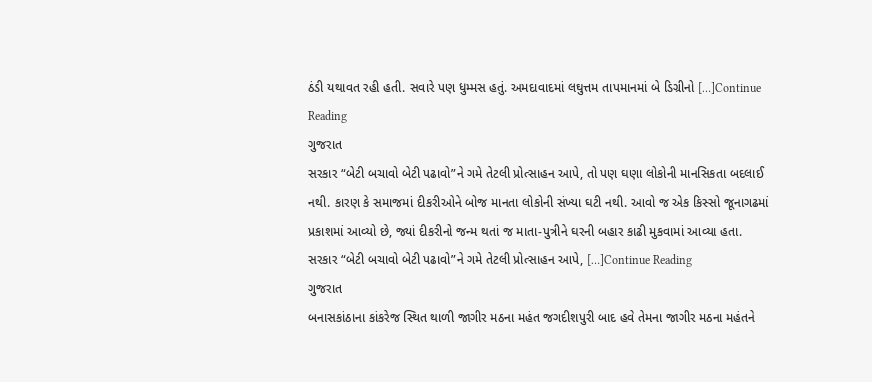ઠંડી યથાવત રહી હતી. સવારે પણ ધુમ્મસ હતું. અમદાવાદમાં લઘુત્તમ તાપમાનમાં બે ડિગ્રીનો […]Continue Reading
ગુજરાત
સરકાર “બેટી બચાવો બેટી પઢાવો”ને ગમે તેટલી પ્રોત્સાહન આપે, તો પણ ઘણા લોકોની માનસિકતા બદલાઈ નથી. કારણ કે સમાજમાં દીકરીઓને બોજ માનતા લોકોની સંખ્યા ઘટી નથી. આવો જ એક કિસ્સો જૂનાગઢમાં પ્રકાશમાં આવ્યો છે, જ્યાં દીકરીનો જન્મ થતાં જ માતા-પુત્રીને ઘરની બહાર કાઢી મુકવામાં આવ્યા હતા. સરકાર “બેટી બચાવો બેટી પઢાવો”ને ગમે તેટલી પ્રોત્સાહન આપે, […]Continue Reading
ગુજરાત
બનાસકાંઠાના કાંકરેજ સ્થિત થાળી જાગીર મઠના મહંત જગદીશપુરી બાદ હવે તેમના જાગીર મઠના મહંતને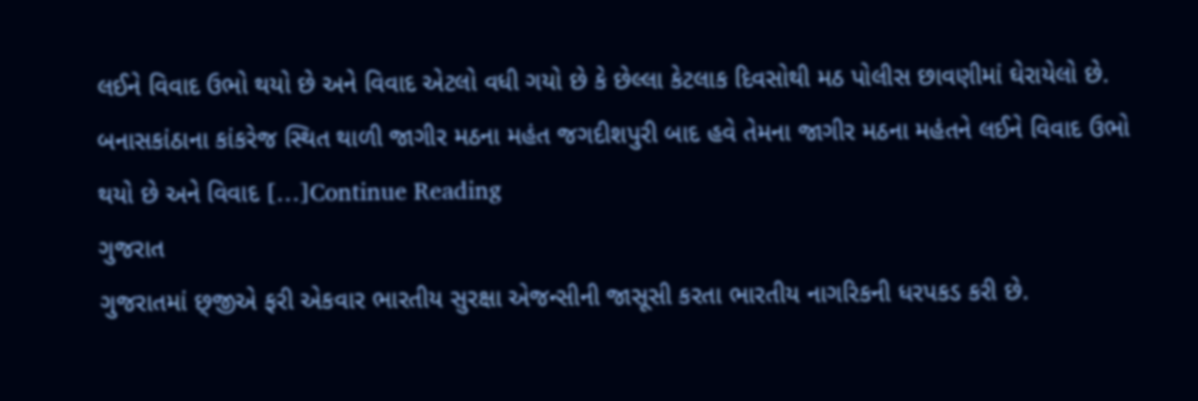લઈને વિવાદ ઉભો થયો છે અને વિવાદ એટલો વધી ગયો છે કે છેલ્લા કેટલાક દિવસોથી મઠ પોલીસ છાવણીમાં ઘેરાયેલો છે. બનાસકાંઠાના કાંકરેજ સ્થિત થાળી જાગીર મઠના મહંત જગદીશપુરી બાદ હવે તેમના જાગીર મઠના મહંતને લઈને વિવાદ ઉભો થયો છે અને વિવાદ […]Continue Reading
ગુજરાત
ગુજરાતમાં છ્‌જીએ ફરી એકવાર ભારતીય સુરક્ષા એજન્સીની જાસૂસી કરતા ભારતીય નાગરિકની ધરપકડ કરી છે.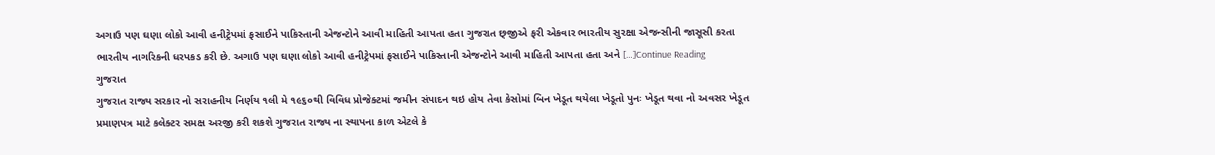અગાઉ પણ ઘણા લોકો આવી હનીટ્રેપમાં ફસાઈને પાકિસ્તાની એજન્ટોને આવી માહિતી આપતા હતા ગુજરાત છ્‌જીએ ફરી એકવાર ભારતીય સુરક્ષા એજન્સીની જાસૂસી કરતા ભારતીય નાગરિકની ધરપકડ કરી છે. અગાઉ પણ ઘણા લોકો આવી હનીટ્રેપમાં ફસાઈને પાકિસ્તાની એજન્ટોને આવી માહિતી આપતા હતા અને […]Continue Reading
ગુજરાત
ગુજરાત રાજ્ય સરકાર નો સરાહનીય નિર્ણય ૧લી મે ૧૯૬૦થી વિવિધ પ્રોજેક્ટમાં જમીન સંપાદન થઇ હોય તેવા કેસોમાં બિન ખેડૂત થયેલા ખેડૂતો પુનઃ ખેડૂત થવા નો અવસર ખેડૂત પ્રમાણપત્ર માટે કલેક્ટર સમક્ષ અરજી કરી શકશે ગુજરાત રાજ્ય ના સ્થાપના કાળ એટલે કે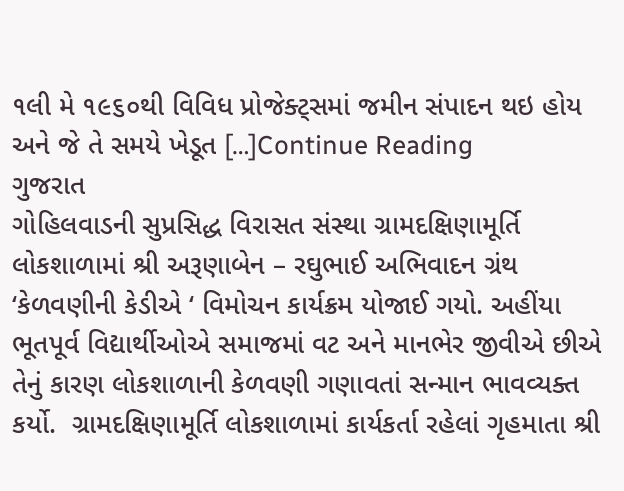૧લી મે ૧૯૬૦થી વિવિધ પ્રોજેક્ટ્સમાં જમીન સંપાદન થઇ હોય અને જે તે સમયે ખેડૂત […]Continue Reading
ગુજરાત
ગોહિલવાડની સુપ્રસિદ્ધ વિરાસત સંસ્થા ગ્રામદક્ષિણામૂર્તિ લોકશાળામાં શ્રી અરૂણાબેન – રઘુભાઈ અભિવાદન ગ્રંથ ‘કેળવણીની કેડીએ ‘ વિમોચન કાર્યક્રમ યોજાઈ ગયો. અહીંયા ભૂતપૂર્વ વિદ્યાર્થીઓએ સમાજમાં વટ અને માનભેર જીવીએ છીએ તેનું કારણ લોકશાળાની કેળવણી ગણાવતાં સન્માન ભાવવ્યક્ત કર્યો.  ગ્રામદક્ષિણામૂર્તિ લોકશાળામાં કાર્યકર્તા રહેલાં ગૃહમાતા શ્રી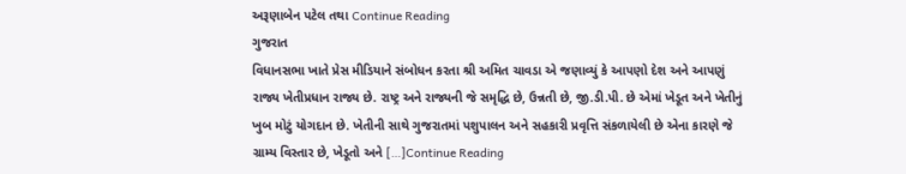અરૂણાબેન પટેલ તથા Continue Reading
ગુજરાત
વિધાનસભા ખાતે પ્રેસ મીડિયાને સંબોધન કરતા શ્રી અમિત ચાવડા એ જણાવ્યું કે આપણો દેશ અને આપણું  રાજ્ય ખેતીપ્રધાન રાજ્ય છે. રાષ્ટ્ર અને રાજ્યની જે સમૃદ્ધિ છે, ઉન્નતી છે, જી.ડી.પી. છે એમાં ખેડૂત અને ખેતીનું ખુબ મોટું યોગદાન છે. ખેતીની સાથે ગુજરાતમાં પશુપાલન અને સહકારી પ્રવૃત્તિ સંકળાયેલી છે એના કારણે જે ગ્રામ્ય વિસ્તાર છે, ખેડૂતો અને […]Continue Reading